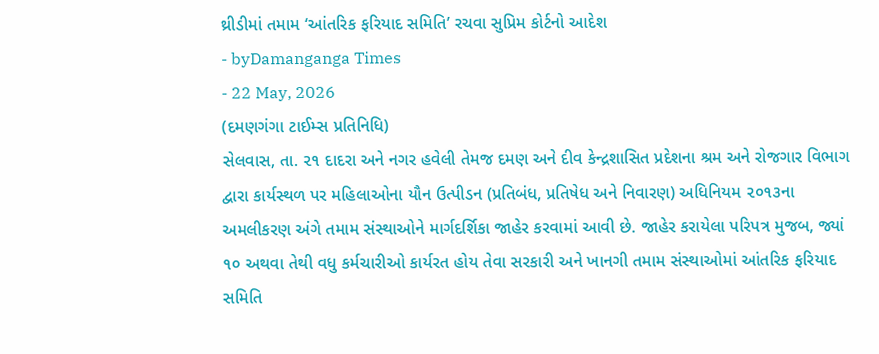થ્રીડીમાં તમામ ‘આંતરિક ફરિયાદ સમિતિ’ રચવા સુપ્રિમ કોર્ટનો આદેશ
- byDamanganga Times
- 22 May, 2026
(દમણગંગા ટાઈમ્સ પ્રતિનિધિ)
સેલવાસ, તા. ૨૧ દાદરા અને નગર હવેલી તેમજ દમણ અને દીવ કેન્દ્રશાસિત પ્રદેશના શ્રમ અને રોજગાર વિભાગ દ્વારા કાર્યસ્થળ પર મહિલાઓના યૌન ઉત્પીડન (પ્રતિબંધ, પ્રતિષેધ અને નિવારણ) અધિનિયમ ૨૦૧૩ના અમલીકરણ અંગે તમામ સંસ્થાઓને માર્ગદર્શિકા જાહેર કરવામાં આવી છે. જાહેર કરાયેલા પરિપત્ર મુજબ, જ્યાં ૧૦ અથવા તેથી વધુ કર્મચારીઓ કાર્યરત હોય તેવા સરકારી અને ખાનગી તમામ સંસ્થાઓમાં આંતરિક ફરિયાદ સમિતિ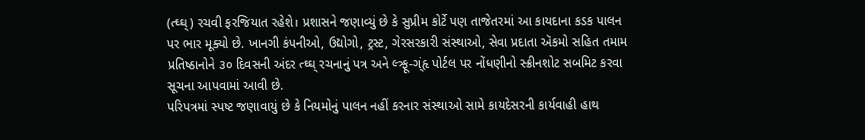(ત્ઘ્ઘ્) રચવી ફરજિયાત રહેશે। પ્રશાસને જણાવ્યું છે કે સુપ્રીમ કોર્ટે પણ તાજેતરમાં આ કાયદાના કડક પાલન પર ભાર મૂક્યો છે. ખાનગી કંપનીઓ, ઉદ્યોગો, ટ્રસ્ટ, ગેરસરકારી સંસ્થાઓ, સેવા પ્રદાતા ઍકમો સહિત તમામ પ્રતિષ્ઠાનોને ૩૦ દિવસની અંદર ત્ઘ્ઘ્ રચનાનું પત્ર અને લ્ત્ર્ફૂ-ગ્ંહૃ પોર્ટલ પર નોંધણીનો સ્ક્રીનશોટ સબમિટ કરવા સૂચના આપવામાં આવી છે.
પરિપત્રમાં સ્પષ્ટ જણાવાયું છે કે નિયમોનું પાલન નહીં કરનાર સંસ્થાઓ સામે કાયદેસરની કાર્યવાહી હાથ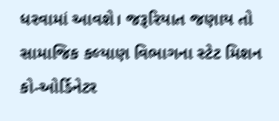ધરવામાં આવશે। જરૂરિયાત જણાય તો સામાજિક કલ્યાણ વિભાગના સ્ટેટ મિશન કો-ઓર્ડિનેટર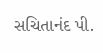સચિતાનંદ પી.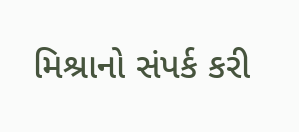મિશ્રાનો સંપર્ક કરી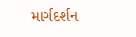માર્ગદર્શન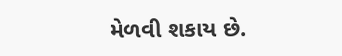મેળવી શકાય છે.